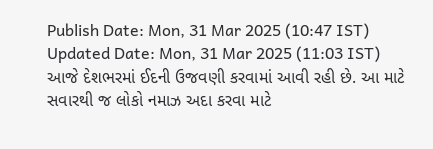Publish Date: Mon, 31 Mar 2025 (10:47 IST)
Updated Date: Mon, 31 Mar 2025 (11:03 IST)
આજે દેશભરમાં ઈદની ઉજવણી કરવામાં આવી રહી છે. આ માટે સવારથી જ લોકો નમાઝ અદા કરવા માટે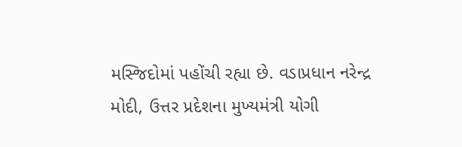મસ્જિદોમાં પહોંચી રહ્યા છે. વડાપ્રધાન નરેન્દ્ર મોદી, ઉત્તર પ્રદેશના મુખ્યમંત્રી યોગી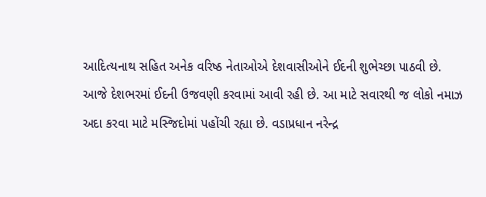આદિત્યનાથ સહિત અનેક વરિષ્ઠ નેતાઓએ દેશવાસીઓને ઈદની શુભેચ્છા પાઠવી છે.
આજે દેશભરમાં ઈદની ઉજવણી કરવામાં આવી રહી છે. આ માટે સવારથી જ લોકો નમાઝ અદા કરવા માટે મસ્જિદોમાં પહોંચી રહ્યા છે. વડાપ્રધાન નરેન્દ્ર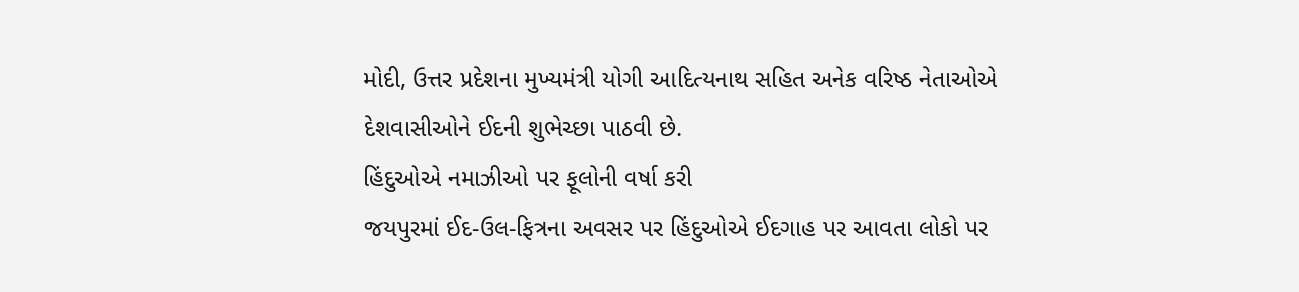મોદી, ઉત્તર પ્રદેશના મુખ્યમંત્રી યોગી આદિત્યનાથ સહિત અનેક વરિષ્ઠ નેતાઓએ દેશવાસીઓને ઈદની શુભેચ્છા પાઠવી છે.
હિંદુઓએ નમાઝીઓ પર ફૂલોની વર્ષા કરી
જયપુરમાં ઈદ-ઉલ-ફિત્રના અવસર પર હિંદુઓએ ઈદગાહ પર આવતા લોકો પર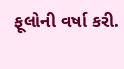ફૂલોની વર્ષા કરી.